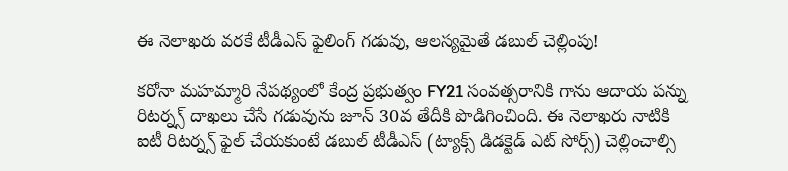ఈ నెలాఖరు వరకే టీడీఎస్ ఫైలింగ్ గడువు, ఆలస్యమైతే డబుల్ చెల్లింపు!

కరోనా మహమ్మారి నేపథ్యంలో కేంద్ర ప్రభుత్వం FY21 సంవత్సరానికి గాను ఆదాయ పన్ను రిటర్న్స్ దాఖలు చేసే గడువును జూన్ 30వ తేదీకి పొడిగించింది. ఈ నెలాఖరు నాటికి ఐటీ రిటర్న్స్ ఫైల్ చేయకుంటే డబుల్ టీడీఎస్ (ట్యాక్స్ డిడక్టెడ్ ఎట్ సోర్స్) చెల్లించాల్సి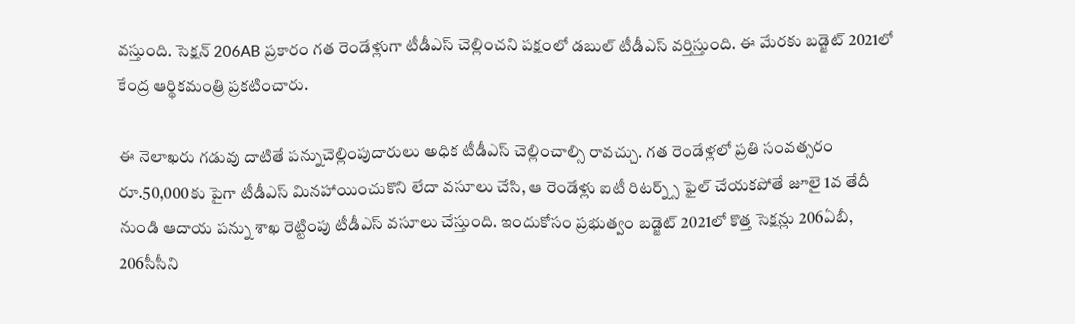వస్తుంది. సెక్షన్ 206AB ప్రకారం గత రెండేళ్లుగా టీడీఎస్ చెల్లించని పక్షంలో డబుల్ టీడీఎస్ వర్తిస్తుంది. ఈ మేరకు బడ్జెట్ 2021లో కేంద్ర ఆర్థికమంత్రి ప్రకటించారు.

ఈ నెలాఖరు గడువు దాటితే పన్నుచెల్లింపుదారులు అధిక టీడీఎస్ చెల్లించాల్సి రావచ్చు. గత రెండేళ్లలో ప్రతి సంవత్సరం రూ.50,000కు పైగా టీడీఎస్ మినహాయించుకొని లేదా వసూలు చేసి, ఆ రెండేళ్లు ఐటీ రిటర్న్స్ ఫైల్ చేయకపోతే జూలై 1వ తేదీ నుండి ఆదాయ పన్ను శాఖ రెట్టింపు టీడీఎస్ వసూలు చేస్తుంది. ఇందుకోసం ప్రభుత్వం బడ్జెట్ 2021లో కొత్త సెక్షన్లు 206ఏబీ, 206సీసీని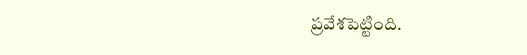ప్రవేశపెట్టింది.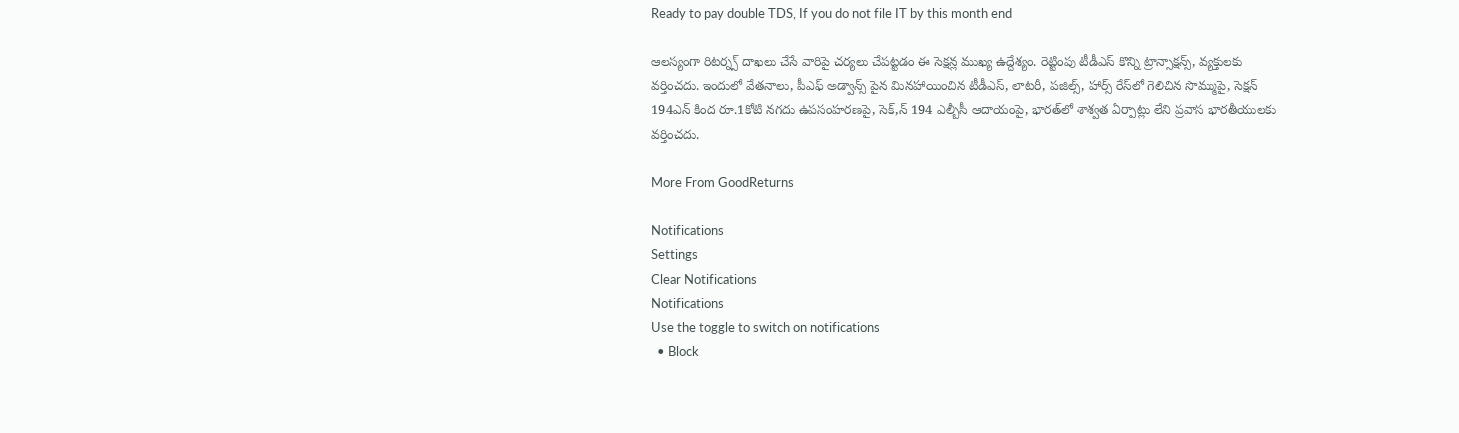Ready to pay double TDS, If you do not file IT by this month end

ఆలస్యంగా రిటర్న్స్ దాఖలు చేసే వారిపై చర్యలు చేపట్టడం ఈ సెక్షన్ల ముఖ్య ఉద్దేశ్యం. రెట్టింపు టీడీఎస్ కొన్ని ట్రాన్సాక్షన్స్, వ్యక్తులకు వర్తించదు. ఇందులో వేతనాలు, పీఎఫ్ అడ్వాన్స్ పైన మినహాయించిన టీడీఎస్, లాటరీ, పజిల్స్, హార్స్ రేస్‌లో గెలిచిన సొమ్ముపై, సెక్షన్ 194ఎన్ కింద రూ.1కోటి నగదు ఉపసంహరణపై, సెక్,న్ 194 ఎల్బీసీ ఆదాయంపై, భారత్‌లో శాశ్వత ఏర్పాట్లు లేని ప్రవాస భారతీయులకు వర్తించదు.

More From GoodReturns

Notifications
Settings
Clear Notifications
Notifications
Use the toggle to switch on notifications
  • Block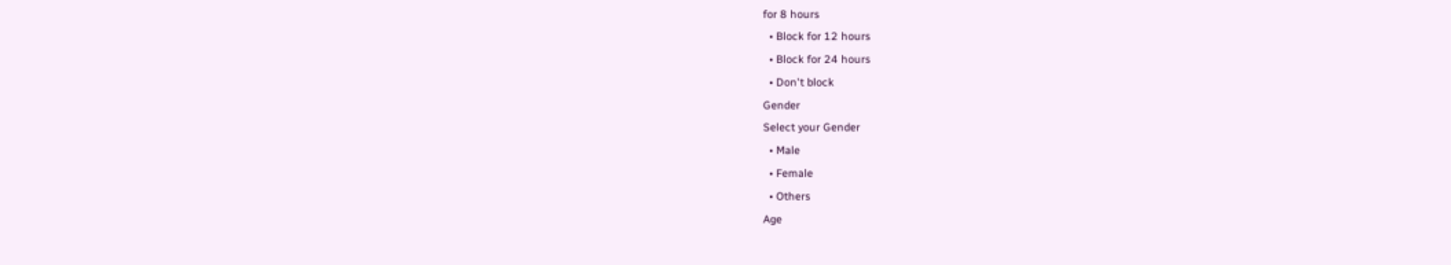for 8 hours
  • Block for 12 hours
  • Block for 24 hours
  • Don't block
Gender
Select your Gender
  • Male
  • Female
  • Others
Age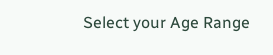Select your Age Range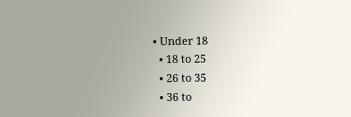• Under 18
  • 18 to 25
  • 26 to 35
  • 36 to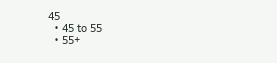45
  • 45 to 55
  • 55+